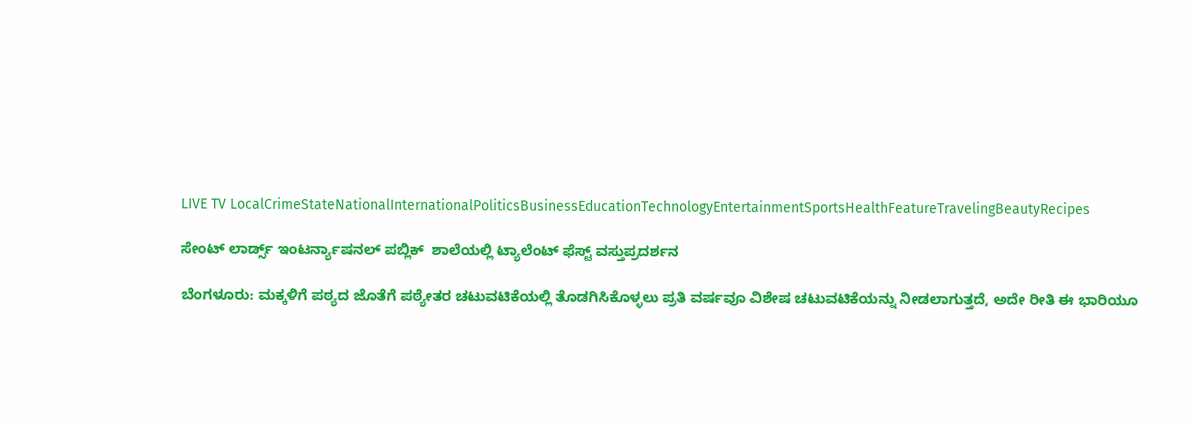LIVE TV LocalCrimeStateNationalInternationalPoliticsBusinessEducationTechnologyEntertainmentSportsHealthFeatureTravelingBeautyRecipes

ಸೇಂಟ್ ಲಾರ್ಡ್ಸ್ ಇಂಟರ್ನ್ಯಾಷನಲ್ ಪಬ್ಲಿಕ್  ಶಾಲೆಯಲ್ಲಿ ಟ್ಯಾಲೆಂಟ್ ಫೆಸ್ಟ್ ವಸ್ತುಪ್ರದರ್ಶನ

ಬೆಂಗಳೂರು: ಮಕ್ಕಳಿಗೆ ಪಠ್ಯದ ಜೊತೆಗೆ ಪಠ್ಯೇತರ ಚಟುವಟಿಕೆಯಲ್ಲಿ ತೊಡಗಿಸಿಕೊಳ್ಳಲು ಪ್ರತಿ ವರ್ಷವೂ ವಿಶೇಷ ಚಟುವಟಿಕೆಯನ್ನು ನೀಡಲಾಗುತ್ತದೆ, ಅದೇ ರೀತಿ ಈ ಭಾರಿಯೂ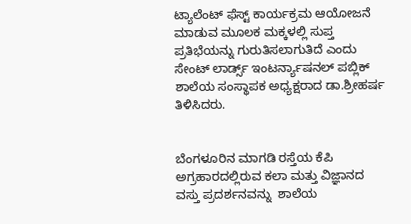ಟ್ಯಾಲೆಂಟ್ ಫೆಸ್ಟ್ ಕಾರ್ಯಕ್ರಮ ಆಯೋಜನೆ ಮಾಡುವ ಮೂಲಕ ಮಕ್ಕಳಲ್ಲಿ ಸುಪ್ತ ಪ್ರತಿಭೆಯನ್ನು ಗುರುತಿಸಲಾಗುತಿದೆ ಎಂದು ಸೇಂಟ್ ಲಾರ್ಡ್ಸ್ ಇಂಟರ್ನ್ಯಾಷನಲ್ ಪಬ್ಲಿಕ್ ಶಾಲೆಯ ಸಂಸ್ಥಾಪಕ ಅಧ್ಯಕ್ಷರಾದ ಡಾ.ಶ್ರೀಹರ್ಷ ತಿಳಿಸಿದರು.


ಬೆಂಗಳೂರಿನ ಮಾಗಡಿ ರಸ್ತೆಯ ಕೆಪಿ ಅಗ್ರಹಾರದಲ್ಲಿರುವ ಕಲಾ ಮತ್ತು ವಿಜ್ಞಾನದ ವಸ್ತು ಪ್ರದರ್ಶನವನ್ನು  ಶಾಲೆಯ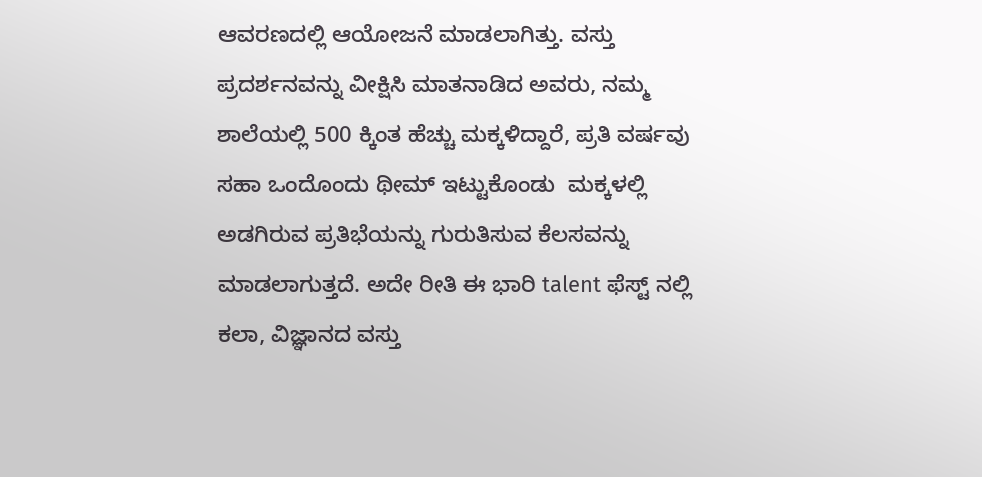ಆವರಣದಲ್ಲಿ ಆಯೋಜನೆ ಮಾಡಲಾಗಿತ್ತು. ವಸ್ತು ಪ್ರದರ್ಶನವನ್ನು ವೀಕ್ಷಿಸಿ ಮಾತನಾಡಿದ ಅವರು, ನಮ್ಮ ಶಾಲೆಯಲ್ಲಿ 500 ಕ್ಕಿಂತ ಹೆಚ್ಚು ಮಕ್ಕಳಿದ್ದಾರೆ, ಪ್ರತಿ ವರ್ಷವು ಸಹಾ ಒಂದೊಂದು ಥೀಮ್ ಇಟ್ಟುಕೊಂಡು  ಮಕ್ಕಳಲ್ಲಿ ಅಡಗಿರುವ ಪ್ರತಿಭೆಯನ್ನು ಗುರುತಿಸುವ ಕೆಲಸವನ್ನು ಮಾಡಲಾಗುತ್ತದೆ. ಅದೇ ರೀತಿ ಈ ಭಾರಿ talent ಫೆಸ್ಟ್ ನಲ್ಲಿ ಕಲಾ, ವಿಜ್ಞಾನದ ವಸ್ತು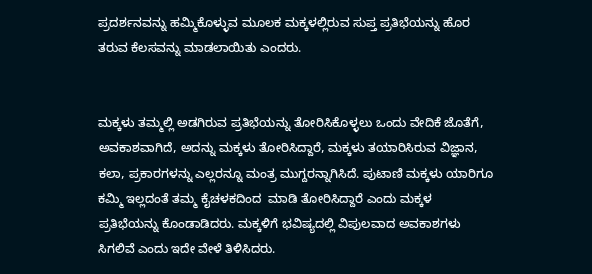ಪ್ರದರ್ಶನವನ್ನು ಹಮ್ಮಿಕೊಳ್ಳುವ ಮೂಲಕ ಮಕ್ಕಳಲ್ಲಿರುವ ಸುಪ್ತ ಪ್ರತಿಭೆಯನ್ನು ಹೊರ ತರುವ ಕೆಲಸವನ್ನು ಮಾಡಲಾಯಿತು ಎಂದರು.


ಮಕ್ಕಳು ತಮ್ಮಲ್ಲಿ ಅಡಗಿರುವ ಪ್ರತಿಭೆಯನ್ನು ತೋರಿಸಿಕೊಳ್ಳಲು ಒಂದು ವೇದಿಕೆ ಜೊತೆಗೆ, ಅವಕಾಶವಾಗಿದೆ, ಅದನ್ನು ಮಕ್ಕಳು ತೋರಿಸಿದ್ದಾರೆ, ಮಕ್ಕಳು ತಯಾರಿಸಿರುವ ವಿಜ್ಞಾನ, ಕಲಾ, ಪ್ರಕಾರಗಳನ್ನು ಎಲ್ಲರನ್ನೂ ಮಂತ್ರ ಮುಗ್ದರನ್ನಾಗಿಸಿದೆ. ಪುಟಾಣಿ ಮಕ್ಕಳು ಯಾರಿಗೂ ಕಮ್ಮಿ ಇಲ್ಲದಂತೆ ತಮ್ಮ ಕೈಚಳಕದಿಂದ  ಮಾಡಿ ತೋರಿಸಿದ್ದಾರೆ ಎಂದು ಮಕ್ಕಳ ಪ್ರತಿಭೆಯನ್ನು ಕೊಂಡಾಡಿದರು. ಮಕ್ಕಳಿಗೆ ಭವಿಷ್ಯದಲ್ಲಿ ವಿಪುಲವಾದ ಅವಕಾಶಗಳು ಸಿಗಲಿವೆ ಎಂದು ಇದೇ ವೇಳೆ ತಿಳಿಸಿದರು.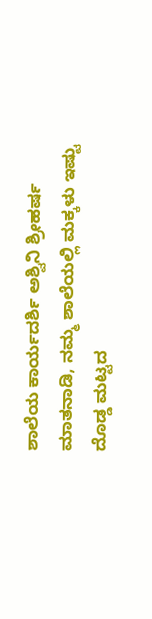ಶಾಲೆಯ ಕಾರ್ಯದರ್ಶಿ ಅಶ್ವಿನಿ ಶ್ರೀಹರ್ಷ ಮಾತನಾಡಿ, ನಮ್ಮ ಶಾಲೆಯಲ್ಲಿ ಮಕ್ಕಳು ಇಷ್ಟು ದೊಡ್ಡ ಮಟ್ಟದ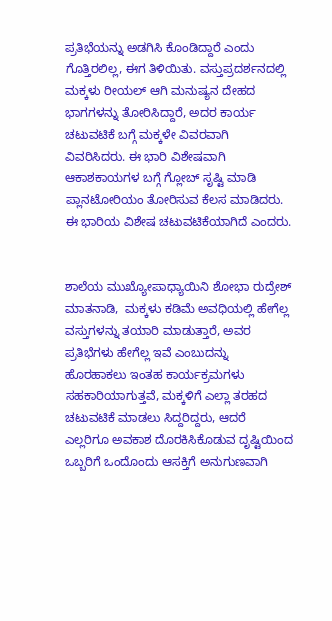ಪ್ರತಿಭೆಯನ್ನು ಅಡಗಿಸಿ ಕೊಂಡಿದ್ದಾರೆ ಎಂದು ಗೊತ್ತಿರಲಿಲ್ಲ, ಈಗ ತಿಳಿಯಿತು. ವಸ್ತುಪ್ರದರ್ಶನದಲ್ಲಿ ಮಕ್ಕಳು ರೀಯಲ್ ಆಗಿ ಮನುಷ್ಯನ ದೇಹದ ಭಾಗಗಳನ್ನು ತೋರಿಸಿದ್ದಾರೆ, ಅದರ ಕಾರ್ಯ ಚಟುವಟಿಕೆ ಬಗ್ಗೆ ಮಕ್ಕಳೇ ವಿವರವಾಗಿ ವಿವರಿಸಿದರು. ಈ ಭಾರಿ ವಿಶೇಷವಾಗಿ ಆಕಾಶಕಾಯಗಳ ಬಗ್ಗೆ ಗ್ಲೋಬ್ ಸೃಷ್ಟಿ ಮಾಡಿ ಪ್ಲಾನಟೋರಿಯಂ ತೋರಿಸುವ ಕೆಲಸ ಮಾಡಿದರು. ಈ ಭಾರಿಯ ವಿಶೇಷ ಚಟುವಟಿಕೆಯಾಗಿದೆ ಎಂದರು.


ಶಾಲೆಯ ಮುಖ್ಯೋಪಾಧ್ಯಾಯಿನಿ ಶೋಭಾ ರುದ್ರೇಶ್ ಮಾತನಾಡಿ,  ಮಕ್ಕಳು ಕಡಿಮೆ ಅವಧಿಯಲ್ಲಿ ಹೇಗೆಲ್ಲ ವಸ್ತುಗಳನ್ನು ತಯಾರಿ ಮಾಡುತ್ತಾರೆ, ಅವರ ಪ್ರತಿಭೆಗಳು ಹೇಗೆಲ್ಲ ಇವೆ ಎಂಬುದನ್ನು ಹೊರಹಾಕಲು ಇಂತಹ ಕಾರ್ಯಕ್ರಮಗಳು ಸಹಕಾರಿಯಾಗುತ್ತವೆ, ಮಕ್ಕಳಿಗೆ ಎಲ್ಲಾ ತರಹದ ಚಟುವಟಿಕೆ ಮಾಡಲು ಸಿದ್ದರಿದ್ದರು, ಆದರೆ ಎಲ್ಲರಿಗೂ ಅವಕಾಶ ದೊರಕಿಸಿಕೊಡುವ ದೃಷ್ಟಿಯಿಂದ ಒಬ್ಬರಿಗೆ ಒಂದೊಂದು ಆಸಕ್ತಿಗೆ ಅನುಗುಣವಾಗಿ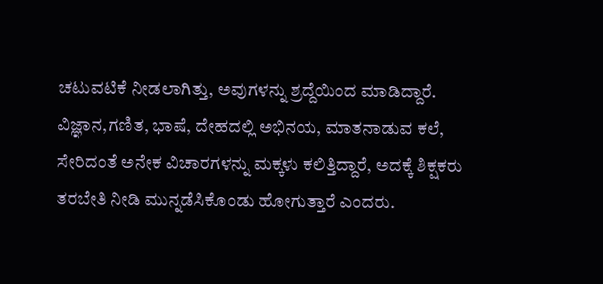ಚಟುವಟಿಕೆ ನೀಡಲಾಗಿತ್ತು, ಅವುಗಳನ್ನು ಶ್ರದ್ದೆಯಿಂದ ಮಾಡಿದ್ದಾರೆ. ವಿಜ್ಞಾನ,ಗಣಿತ, ಭಾಷೆ, ದೇಹದಲ್ಲಿ ಅಭಿನಯ, ಮಾತನಾಡುವ ಕಲೆ, ಸೇರಿದಂತೆ ಅನೇಕ ವಿಚಾರಗಳನ್ನು ಮಕ್ಕಳು ಕಲಿತ್ತಿದ್ದಾರೆ, ಅದಕ್ಕೆ ಶಿಕ್ಷಕರು ತರಬೇತಿ ನೀಡಿ ಮುನ್ನಡೆಸಿಕೊಂಡು ಹೋಗುತ್ತಾರೆ ಎಂದರು.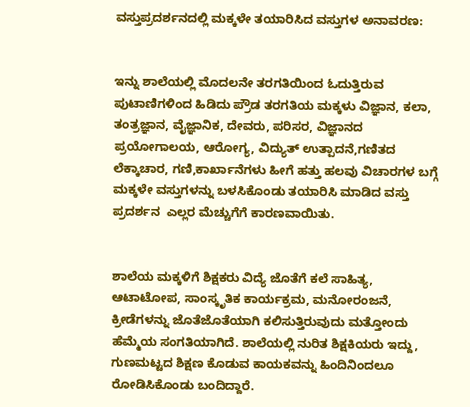ವಸ್ತುಪ್ರದರ್ಶನದಲ್ಲಿ ಮಕ್ಕಳೇ ತಯಾರಿಸಿದ ವಸ್ತುಗಳ ಅನಾವರಣ:


ಇನ್ನು ಶಾಲೆಯಲ್ಲಿ ಮೊದಲನೇ ತರಗತಿಯಿಂದ ಓದುತ್ತಿರುವ ಪುಟಾಣಿಗಳಿಂದ ಹಿಡಿದು ಪ್ರೌಡ ತರಗತಿಯ ಮಕ್ಕಳು ವಿಜ್ಞಾನ, ಕಲಾ, ತಂತ್ರಜ್ಞಾನ, ವೈಜ್ಞಾನಿಕ, ದೇವರು, ಪರಿಸರ, ವಿಜ್ಞಾನದ ಪ್ರಯೋಗಾಲಯ, ಆರೋಗ್ಯ, ವಿದ್ಯುತ್ ಉತ್ಪಾದನೆ,ಗಣಿತದ ಲೆಕ್ಕಾಚಾರ, ಗಣಿ,ಕಾರ್ಖಾನೆಗಳು ಹೀಗೆ ಹತ್ತು ಹಲವು ವಿಚಾರಗಳ ಬಗ್ಗೆ  ಮಕ್ಕಳೇ ವಸ್ತುಗಳನ್ನು ಬಳಸಿಕೊಂಡು ತಯಾರಿಸಿ ಮಾಡಿದ ವಸ್ತು ಪ್ರದರ್ಶನ  ಎಲ್ಲರ ಮೆಚ್ಚುಗೆಗೆ ಕಾರಣವಾಯಿತು.


ಶಾಲೆಯ ಮಕ್ಕಳಿಗೆ ಶಿಕ್ಷಕರು ವಿದ್ಯೆ ಜೊತೆಗೆ ಕಲೆ ಸಾಹಿತ್ಯ, ಆಟಾಟೋಪ, ಸಾಂಸ್ಕೃತಿಕ ಕಾರ್ಯಕ್ರಮ, ಮನೋರಂಜನೆ, ಕ್ರೀಡೆಗಳನ್ನು ಜೊತೆಜೊತೆಯಾಗಿ ಕಲಿಸುತ್ತಿರುವುದು ಮತ್ತೋಂದು ಹೆಮ್ಮೆಯ ಸಂಗತಿಯಾಗಿದೆ. ಶಾಲೆಯಲ್ಲಿ ನುರಿತ ಶಿಕ್ಷಕಿಯರು ಇದ್ದು, ಗುಣಮಟ್ಟದ ಶಿಕ್ಷಣ ಕೊಡುವ ಕಾಯಕವನ್ನು ಹಿಂದಿನಿಂದಲೂ ರೋಡಿಸಿಕೊಂಡು ಬಂದಿದ್ದಾರೆ.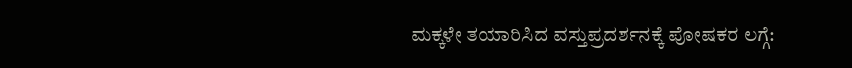ಮಕ್ಕಳೇ ತಯಾರಿಸಿದ ವಸ್ತುಪ್ರದರ್ಶನಕ್ಕೆ ಪೋಷಕರ ಲಗ್ಗೆ: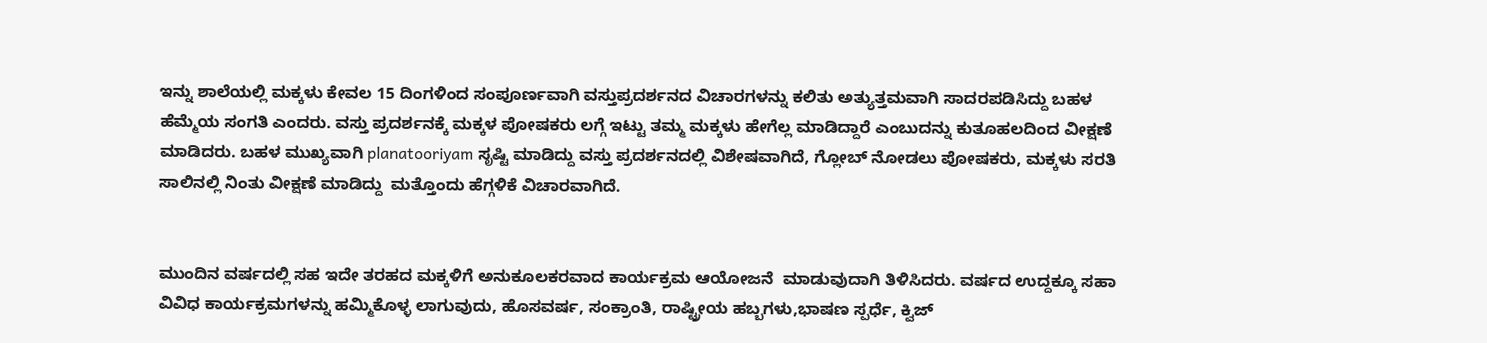ಇನ್ನು ಶಾಲೆಯಲ್ಲಿ ಮಕ್ಕಳು ಕೇವಲ 15 ದಿಂಗಳಿಂದ ಸಂಪೂರ್ಣವಾಗಿ ವಸ್ತುಪ್ರದರ್ಶನದ ವಿಚಾರಗಳನ್ನು ಕಲಿತು ಅತ್ಯುತ್ತಮವಾಗಿ ಸಾದರಪಡಿಸಿದ್ದು ಬಹಳ ಹೆಮ್ಮೆಯ ಸಂಗತಿ ಎಂದರು. ವಸ್ತು ಪ್ರದರ್ಶನಕ್ಕೆ ಮಕ್ಕಳ ಪೋಷಕರು ಲಗ್ಗೆ ಇಟ್ಟು ತಮ್ಮ ಮಕ್ಕಳು ಹೇಗೆಲ್ಲ ಮಾಡಿದ್ದಾರೆ ಎಂಬುದನ್ನು ಕುತೂಹಲದಿಂದ ವೀಕ್ಷಣೆ ಮಾಡಿದರು. ಬಹಳ ಮುಖ್ಯವಾಗಿ planatooriyam ಸೃಷ್ಟಿ ಮಾಡಿದ್ದು ವಸ್ತು ಪ್ರದರ್ಶನದಲ್ಲಿ ವಿಶೇಷವಾಗಿದೆ, ಗ್ಲೋಬ್ ನೋಡಲು ಪೋಷಕರು, ಮಕ್ಕಳು ಸರತಿ ಸಾಲಿನಲ್ಲಿ ನಿಂತು ವೀಕ್ಷಣೆ ಮಾಡಿದ್ದು  ಮತ್ತೊಂದು ಹೆಗ್ಗಳಿಕೆ ವಿಚಾರವಾಗಿದೆ.


ಮುಂದಿನ ವರ್ಷದಲ್ಲಿ ಸಹ ಇದೇ ತರಹದ ಮಕ್ಕಳಿಗೆ ಅನುಕೂಲಕರವಾದ ಕಾರ್ಯಕ್ರಮ ಆಯೋಜನೆ  ಮಾಡುವುದಾಗಿ ತಿಳಿಸಿದರು. ವರ್ಷದ ಉದ್ದಕ್ಕೂ ಸಹಾ ವಿವಿಧ ಕಾರ್ಯಕ್ರಮಗಳನ್ನು ಹಮ್ಮಿಕೊಳ್ಳ ಲಾಗುವುದು, ಹೊಸವರ್ಷ, ಸಂಕ್ರಾಂತಿ, ರಾಷ್ಟ್ರೀಯ ಹಬ್ಬಗಳು,ಭಾಷಣ ಸ್ಪರ್ಧೆ, ಕ್ವಿಜ್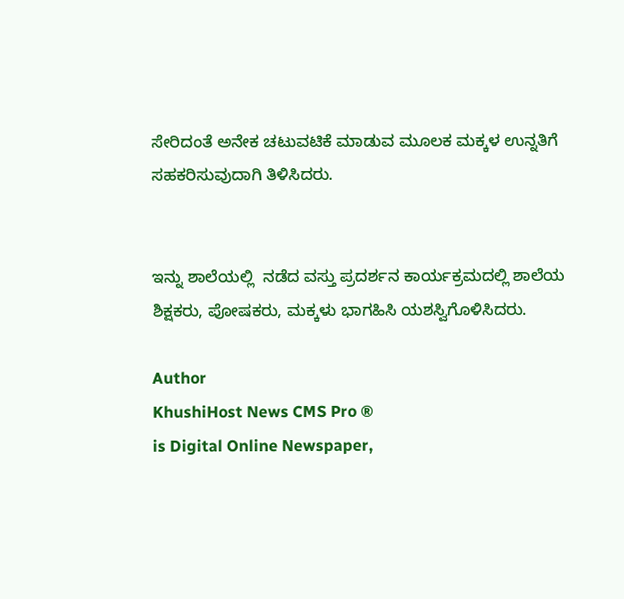ಸೇರಿದಂತೆ ಅನೇಕ ಚಟುವಟಿಕೆ ಮಾಡುವ ಮೂಲಕ ಮಕ್ಕಳ ಉನ್ನತಿಗೆ ಸಹಕರಿಸುವುದಾಗಿ ತಿಳಿಸಿದರು.


ಇನ್ನು ಶಾಲೆಯಲ್ಲಿ  ನಡೆದ ವಸ್ತು ಪ್ರದರ್ಶನ ಕಾರ್ಯಕ್ರಮದಲ್ಲಿ ಶಾಲೆಯ ಶಿಕ್ಷಕರು, ಪೋಷಕರು, ಮಕ್ಕಳು ಭಾಗಹಿಸಿ ಯಶಸ್ವಿಗೊಳಿಸಿದರು.

Author
KhushiHost News CMS Pro ®
is Digital Online Newspaper,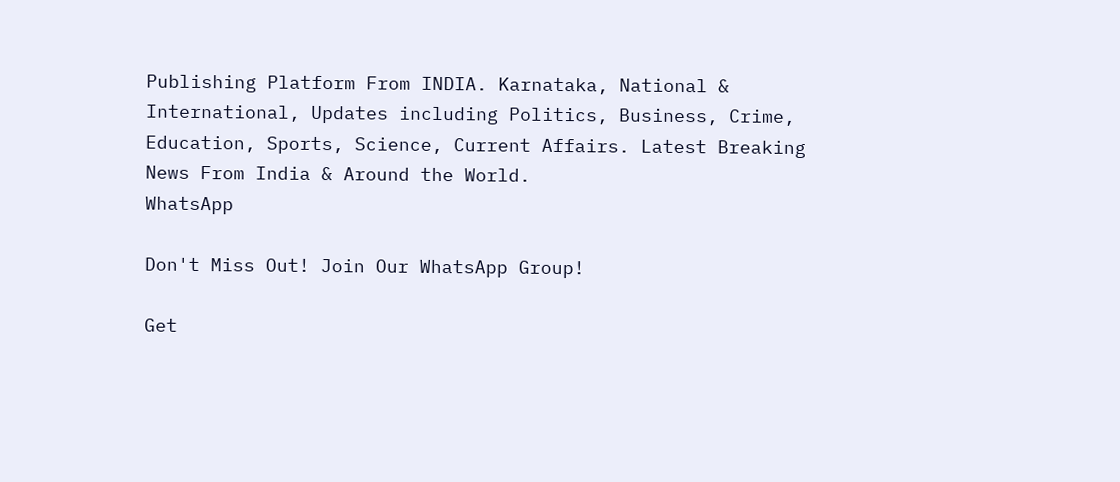Publishing Platform From INDIA. Karnataka, National & International, Updates including Politics, Business, Crime, Education, Sports, Science, Current Affairs. Latest Breaking News From India & Around the World.
WhatsApp

Don't Miss Out! Join Our WhatsApp Group!

Get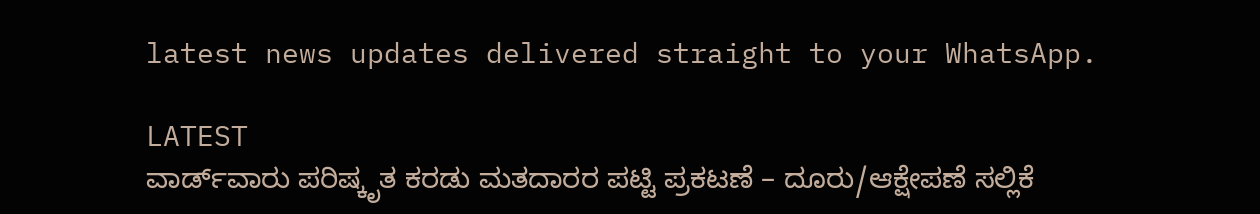latest news updates delivered straight to your WhatsApp.

LATEST
ವಾರ್ಡ್‌ವಾರು ಪರಿಷ್ಕೃತ ಕರಡು ಮತದಾರರ ಪಟ್ಟಿ ಪ್ರಕಟಣೆ – ದೂರು/ಆಕ್ಷೇಪಣೆ ಸಲ್ಲಿಕೆ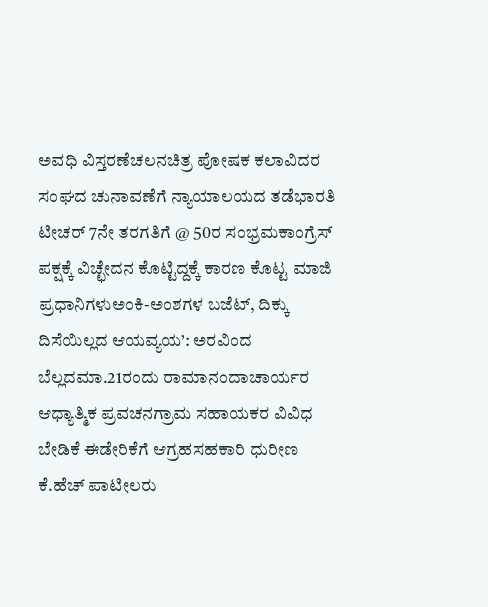ಅವಧಿ ವಿಸ್ತರಣೆಚಲನಚಿತ್ರ ಪೋಷಕ ಕಲಾವಿದರ ಸಂಘದ ಚುನಾವಣೆಗೆ ನ್ಯಾಯಾಲಯದ ತಡೆಭಾರತಿ ಟೀಚರ್ 7ನೇ ತರಗತಿಗೆ @ 50ರ ಸಂಭ್ರಮಕಾಂಗ್ರೆಸ್ ಪಕ್ಷಕ್ಕೆ ವಿಚ್ಛೇದನ ಕೊಟ್ಟಿದ್ದಕ್ಕೆ ಕಾರಣ ಕೊಟ್ಟ ಮಾಜಿ ಪ್ರಧಾನಿಗಳುಅಂಕಿ-ಅಂಶಗಳ ಬಜೆಟ್‌, ದಿಕ್ಕು ದಿಸೆಯಿಲ್ಲದ ಆಯವ್ಯಯ’: ಅರವಿಂದ ಬೆಲ್ಲದಮಾ.21ರಂದು ರಾಮಾನಂದಾಚಾರ್ಯರ ಆಧ್ಯಾತ್ಮಿಕ ಪ್ರವಚನಗ್ರಾಮ ಸಹಾಯಕರ ವಿವಿಧ ಬೇಡಿಕೆ ಈಡೇರಿಕೆಗೆ ಆಗ್ರಹಸಹಕಾರಿ ಧುರೀಣ ಕೆ.ಹೆಚ್ ಪಾಟೀಲರು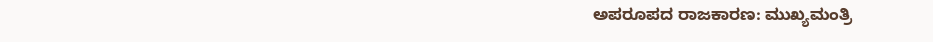ಅಪರೂಪದ ರಾಜಕಾರಣ: ಮುಖ್ಯಮಂತ್ರಿ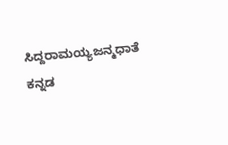ಸಿದ್ದರಾಮಯ್ಯಜನ್ಮಧಾತೆ ಕನ್ನಡ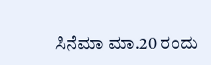ಸಿನೆಮಾ ಮಾ.20 ರಂದು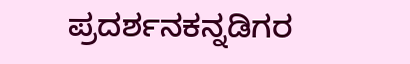ಪ್ರದರ್ಶನಕನ್ನಡಿಗರ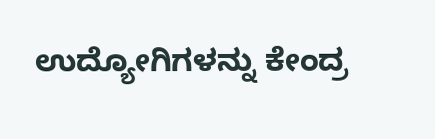ಉದ್ಯೋಗಿಗಳನ್ನು ಕೇಂದ್ರ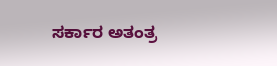ಸರ್ಕಾರ ಅತಂತ್ರ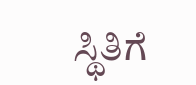ಸ್ಥಿತಿಗೆ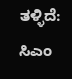ತಳ್ಳಿದೆ: ಸಿಎಂ